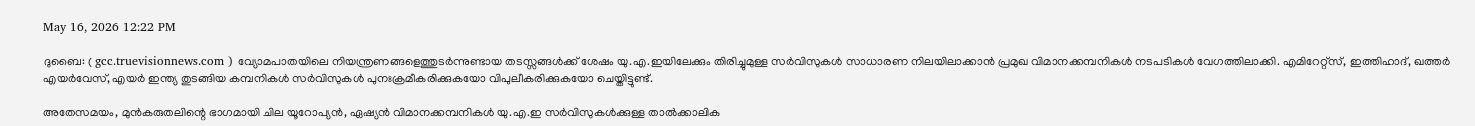May 16, 2026 12:22 PM

ദുബൈ: ( gcc.truevisionnews.com ) വ്യോമപാതയിലെ നിയന്ത്രണങ്ങളെത്തുടര്‍ന്നുണ്ടായ തടസ്സങ്ങള്‍ക്ക് ശേഷം യു.എ.ഇയിലേക്കും തിരിച്ചുമുള്ള സര്‍വിസുകള്‍ സാധാരണ നിലയിലാക്കാന്‍ പ്രമുഖ വിമാനക്കമ്പനികള്‍ നടപടികള്‍ വേഗത്തിലാക്കി. എമിറേറ്റ്‌സ്, ഇത്തിഹാദ്, ഖത്തര്‍ എയര്‍വേസ്, എയര്‍ ഇന്ത്യ തുടങ്ങിയ കമ്പനികള്‍ സര്‍വിസുകള്‍ പുനഃക്രമീകരിക്കുകയോ വിപുലീകരിക്കുകയോ ചെയ്തിട്ടുണ്ട്.

അതേസമയം, മുന്‍കരുതലിന്റെ ഭാഗമായി ചില യൂറോപ്യന്‍, ഏഷ്യന്‍ വിമാനക്കമ്പനികള്‍ യു.എ.ഇ സര്‍വിസുകള്‍ക്കുള്ള താല്‍ക്കാലിക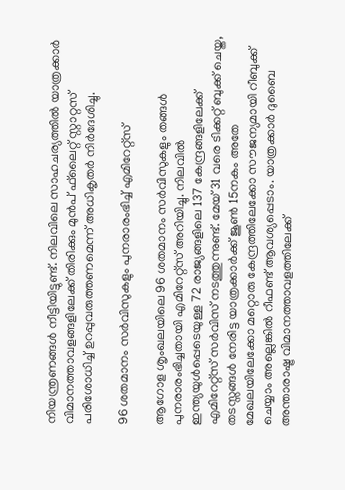നിയന്ത്രണങ്ങള്‍ നീട്ടിയിട്ടുണ്ട്. നിലവിലെ സാഹചര്യത്തില്‍ യാത്രക്കാര്‍ വിമാനത്താവളങ്ങളിലേക്ക് തിരിക്കും മുന്‍പ് ഫ്‌ലൈറ്റ് സ്റ്റാറ്റസ് പരിശോധിച്ച് ഉറപ്പുവരുത്തണമെന്ന് അധികൃതര്‍ നിര്‍ദേശിച്ചു.

96 ശതമാനം സര്‍വിസുകളും പുനരാരംഭിച്ച് എമിറേറ്റ്‌സ്

ആഗോള ശൃംഖലയിലെ 96 ശതമാനം സര്‍വിസുകളും തങ്ങള്‍ പുനരാരംഭിച്ചതായി എമിറേറ്റ്‌സ് അറിയിച്ചു. നിലവില്‍ ഇന്ത്യയുള്‍പ്പെടെയുള്ള 72 രാജ്യങ്ങളിലെ 137 കേന്ദ്രങ്ങളിലേക്ക് എമിറേറ്റ്‌സ് സര്‍വിസ് നടത്തുന്നുണ്ട്. മേയ് 31 വരെ ടിക്കറ്റ് ബുക്ക് ചെയ്ത, തടസ്സങ്ങള്‍ നേരിട്ട യാത്രക്കാര്‍ക്ക് ജൂണ്‍ 15നകം അതേ മേഖലയിലേക്കോ മറ്റൊരു കേന്ദ്രത്തിലേക്കോ സൗജന്യമായി റീബുക്ക് ചെയ്യാം അല്ലെങ്കില്‍ റീഫണ്ട് ആവശ്യപ്പെടാം. യാത്രക്കാര്‍ ദുബൈ അന്താരാഷ്ട്ര വിമാനത്താവളത്തിലേക്ക്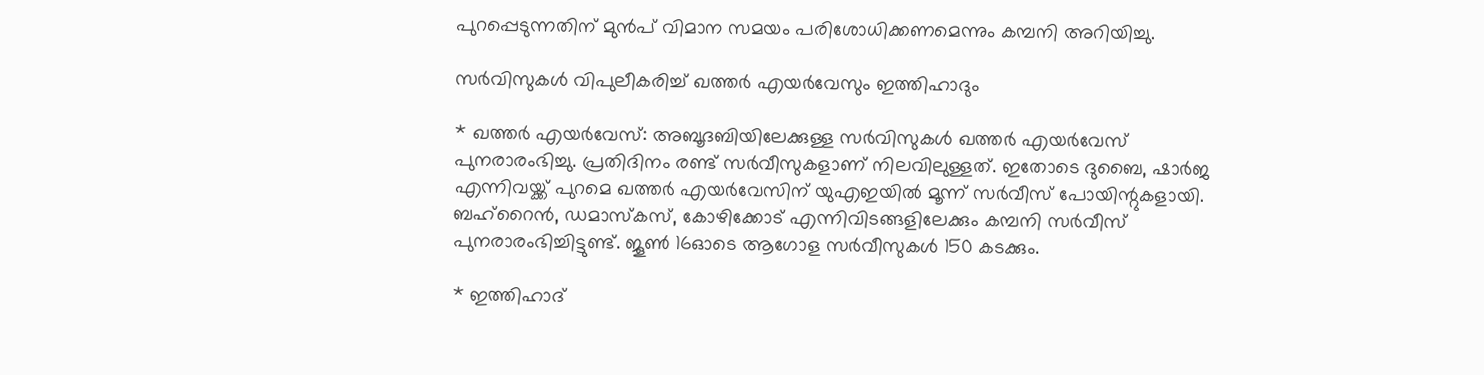പുറപ്പെടുന്നതിന് മുന്‍പ് വിമാന സമയം പരിശോധിക്കണമെന്നും കമ്പനി അറിയിച്ചു.

സര്‍വിസുകള്‍ വിപുലീകരിച്ച് ഖത്തര്‍ എയര്‍വേസും ഇത്തിഹാദും

* ഖത്തര്‍ എയര്‍വേസ്: അബൂദബിയിലേക്കുള്ള സര്‍വിസുകള്‍ ഖത്തര്‍ എയര്‍വേസ് പുനരാരംഭിച്ചു. പ്രതിദിനം രണ്ട് സര്‍വീസുകളാണ് നിലവിലുള്ളത്. ഇതോടെ ദുബൈ, ഷാര്‍ജ എന്നിവയ്ക്ക് പുറമെ ഖത്തര്‍ എയര്‍വേസിന് യുഎഇയില്‍ മൂന്ന് സര്‍വീസ് പോയിന്റുകളായി. ബഹ്‌റൈന്‍, ഡമാസ്‌കസ്, കോഴിക്കോട് എന്നിവിടങ്ങളിലേക്കും കമ്പനി സര്‍വീസ് പുനരാരംഭിച്ചിട്ടുണ്ട്. ജൂണ്‍ 16ഓടെ ആഗോള സര്‍വീസുകള്‍ 150 കടക്കും.

* ഇത്തിഹാദ്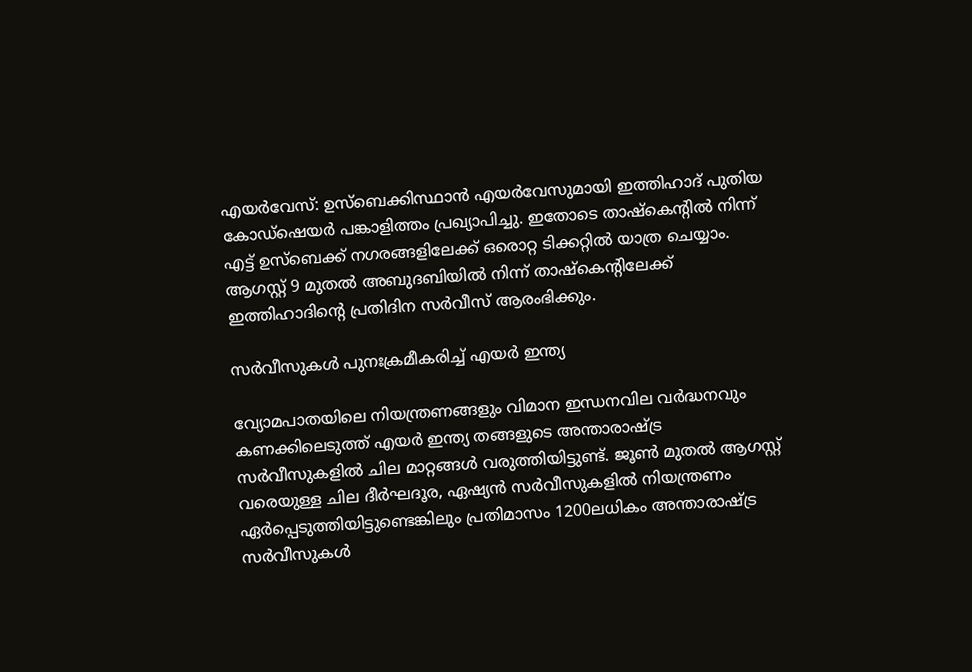എയര്‍വേസ്: ഉസ്‌ബെക്കിസ്ഥാന്‍ എയര്‍വേസുമായി ഇത്തിഹാദ് പുതിയ കോഡ്‌ഷെയര്‍ പങ്കാളിത്തം പ്രഖ്യാപിച്ചു. ഇതോടെ താഷ്‌കെന്റില്‍ നിന്ന് എട്ട് ഉസ്‌ബെക്ക് നഗരങ്ങളിലേക്ക് ഒരൊറ്റ ടിക്കറ്റില്‍ യാത്ര ചെയ്യാം. ആഗസ്റ്റ് 9 മുതല്‍ അബുദബിയില്‍ നിന്ന് താഷ്‌കെന്റിലേക്ക് ഇത്തിഹാദിന്റെ പ്രതിദിന സര്‍വീസ് ആരംഭിക്കും.

സര്‍വീസുകള്‍ പുനഃക്രമീകരിച്ച് എയര്‍ ഇന്ത്യ

വ്യോമപാതയിലെ നിയന്ത്രണങ്ങളും വിമാന ഇന്ധനവില വര്‍ദ്ധനവും കണക്കിലെടുത്ത് എയര്‍ ഇന്ത്യ തങ്ങളുടെ അന്താരാഷ്ട്ര സര്‍വീസുകളില്‍ ചില മാറ്റങ്ങള്‍ വരുത്തിയിട്ടുണ്ട്. ജൂണ്‍ മുതല്‍ ആഗസ്റ്റ് വരെയുള്ള ചില ദീര്‍ഘദൂര, ഏഷ്യന്‍ സര്‍വീസുകളില്‍ നിയന്ത്രണം ഏര്‍പ്പെടുത്തിയിട്ടുണ്ടെങ്കിലും പ്രതിമാസം 1200ലധികം അന്താരാഷ്ട്ര സര്‍വീസുകള്‍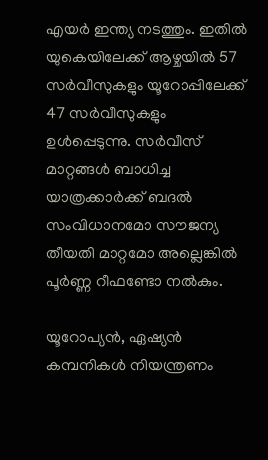എയര്‍ ഇന്ത്യ നടത്തും. ഇതില്‍ യുകെയിലേക്ക് ആഴ്ചയില്‍ 57 സര്‍വീസുകളും യൂറോപ്പിലേക്ക് 47 സര്‍വീസുകളും ഉള്‍പ്പെടുന്നു. സര്‍വീസ് മാറ്റങ്ങള്‍ ബാധിച്ച യാത്രക്കാര്‍ക്ക് ബദല്‍ സംവിധാനമോ സൗജന്യ തീയതി മാറ്റമോ അല്ലെങ്കില്‍ പൂര്‍ണ്ണ റീഫണ്ടോ നല്‍കും.

യൂറോപ്യന്‍, ഏഷ്യന്‍ കമ്പനികള്‍ നിയന്ത്രണം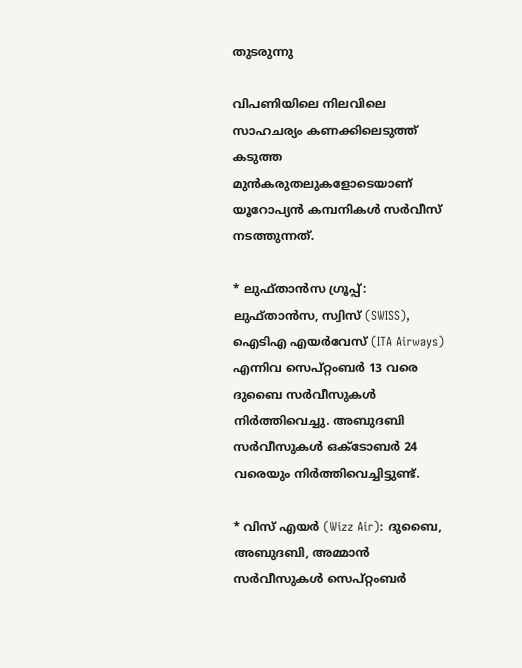തുടരുന്നു

വിപണിയിലെ നിലവിലെ സാഹചര്യം കണക്കിലെടുത്ത് കടുത്ത മുന്‍കരുതലുകളോടെയാണ് യൂറോപ്യന്‍ കമ്പനികള്‍ സര്‍വീസ് നടത്തുന്നത്.

* ലുഫ്താന്‍സ ഗ്രൂപ്പ്: ലുഫ്താന്‍സ, സ്വിസ് (SWISS), ഐടിഎ എയര്‍വേസ് (ITA Airways) എന്നിവ സെപ്റ്റംബര്‍ 13 വരെ ദുബൈ സര്‍വീസുകള്‍ നിര്‍ത്തിവെച്ചു. അബുദബി സര്‍വീസുകള്‍ ഒക്ടോബര്‍ 24 വരെയും നിര്‍ത്തിവെച്ചിട്ടുണ്ട്.

* വിസ് എയര്‍ (Wizz Air): ദുബൈ, അബുദബി, അമ്മാന്‍ സര്‍വീസുകള്‍ സെപ്റ്റംബര്‍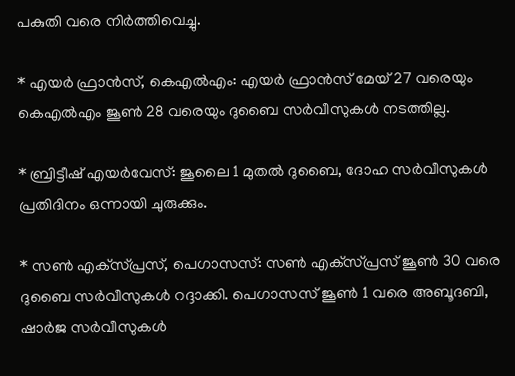പകുതി വരെ നിര്‍ത്തിവെച്ചു.

* എയര്‍ ഫ്രാന്‍സ്, കെഎല്‍എം: എയര്‍ ഫ്രാന്‍സ് മേയ് 27 വരെയും കെഎല്‍എം ജൂണ്‍ 28 വരെയും ദുബൈ സര്‍വീസുകള്‍ നടത്തില്ല.

* ബ്രിട്ടീഷ് എയര്‍വേസ്: ജൂലൈ 1 മുതല്‍ ദുബൈ, ദോഹ സര്‍വീസുകള്‍ പ്രതിദിനം ഒന്നായി ചുരുക്കും.

* സണ്‍ എക്‌സ്പ്രസ്, പെഗാസസ്: സണ്‍ എക്‌സ്പ്രസ് ജൂണ്‍ 30 വരെ ദുബൈ സര്‍വീസുകള്‍ റദ്ദാക്കി. പെഗാസസ് ജൂണ്‍ 1 വരെ അബൂദബി, ഷാര്‍ജ സര്‍വീസുകള്‍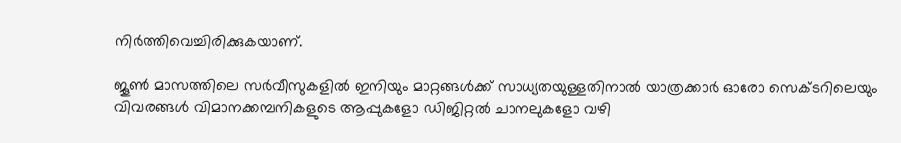നിര്‍ത്തിവെച്ചിരിക്കുകയാണ്.

ജൂണ്‍ മാസത്തിലെ സര്‍വീസുകളില്‍ ഇനിയും മാറ്റങ്ങള്‍ക്ക് സാധ്യതയുള്ളതിനാല്‍ യാത്രക്കാര്‍ ഓരോ സെക്ടറിലെയും വിവരങ്ങള്‍ വിമാനക്കമ്പനികളുടെ ആപ്പുകളോ ഡിജിറ്റല്‍ ചാനലുകളോ വഴി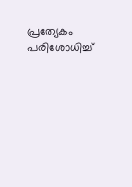പ്രത്യേകം പരിശോധിച്ച്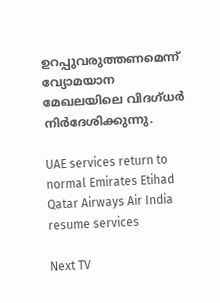ഉറപ്പുവരുത്തണമെന്ന് വ്യോമയാന മേഖലയിലെ വിദഗ്ധര്‍ നിര്‍ദേശിക്കുന്നു.

UAE services return to normal Emirates Etihad Qatar Airways Air India resume services

Next TV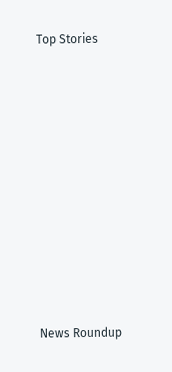Top Stories










News Roundup